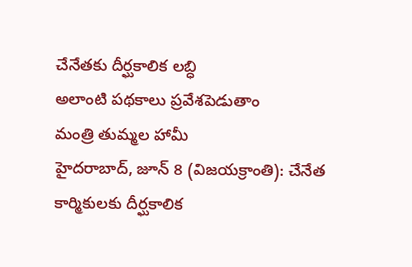చేనేతకు దీర్ఘకాలిక లబ్ధి
అలాంటి పథకాలు ప్రవేశపెడుతాం
మంత్రి తుమ్మల హామీ
హైదరాబాద్, జూన్ 8 (విజయక్రాంతి): చేనేత కార్మికులకు దీర్ఘకాలిక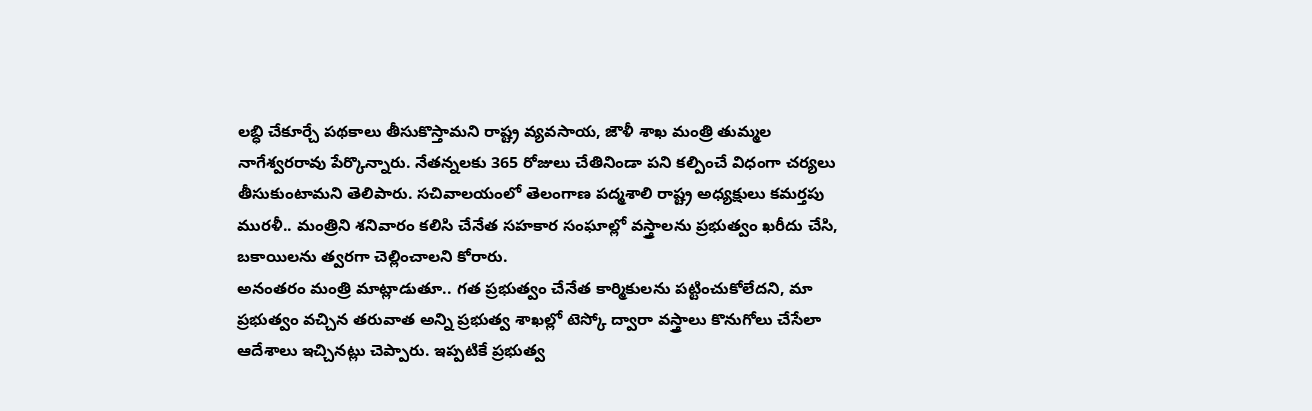లబ్ధి చేకూర్చే పథకాలు తీసుకొస్తామని రాష్ట్ర వ్యవసాయ, జౌళీ శాఖ మంత్రి తుమ్మల నాగేశ్వరరావు పేర్కొన్నారు. నేతన్నలకు 365 రోజులు చేతినిండా పని కల్పించే విధంగా చర్యలు తీసుకుంటామని తెలిపారు. సచివాలయంలో తెలంగాణ పద్మశాలి రాష్ట్ర అధ్యక్షులు కమర్తపు మురళీ.. మంత్రిని శనివారం కలిసి చేనేత సహకార సంఘాల్లో వస్త్రాలను ప్రభుత్వం ఖరీదు చేసి, బకాయిలను త్వరగా చెల్లించాలని కోరారు.
అనంతరం మంత్రి మాట్లాడుతూ.. గత ప్రభుత్వం చేనేత కార్మికులను పట్టించుకోలేదని, మా ప్రభుత్వం వచ్చిన తరువాత అన్ని ప్రభుత్వ శాఖల్లో టెస్కో ద్వారా వస్త్రాలు కొనుగోలు చేసేలా ఆదేశాలు ఇచ్చినట్లు చెప్పారు. ఇప్పటికే ప్రభుత్వ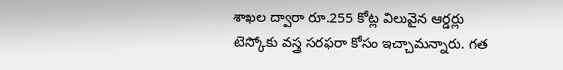శాఖల ద్వారా రూ.255 కోట్ల విలువైన ఆర్డర్లు టెస్కోకు వస్త్ర సరఫరా కోసం ఇచ్చామన్నారు. గత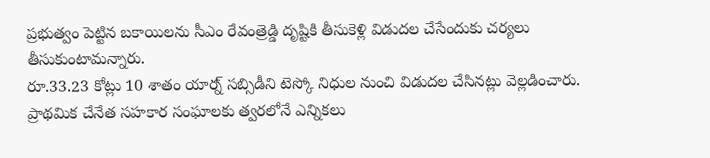ప్రభుత్వం పెట్టిన బకాయిలను సీఎం రేవంత్రెడ్డి దృష్టికి తీసుకెళ్లి విడుదల చేసేందుకు చర్యలు తీసుకుంటామన్నారు.
రూ.33.23 కోట్లు 10 శాతం యార్న్ సబ్సిడీని టెస్కో నిధుల నుంచి విడుదల చేసినట్లు వెల్లడించారు. ప్రాథమిక చేనేత సహకార సంఘాలకు త్వరలోనే ఎన్నికలు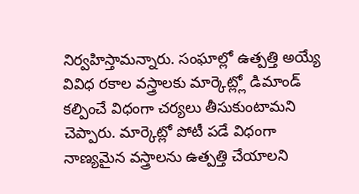నిర్వహిస్తామన్నారు. సంఘాల్లో ఉత్పత్తి అయ్యే వివిధ రకాల వస్త్రాలకు మార్కెట్ల్లో డిమాండ్ కల్పించే విధంగా చర్యలు తీసుకుంటామని చెప్పారు. మార్కెట్లో పోటీ పడే విధంగా నాణ్యమైన వస్త్రాలను ఉత్పత్తి చేయాలని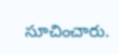సూచించారు.